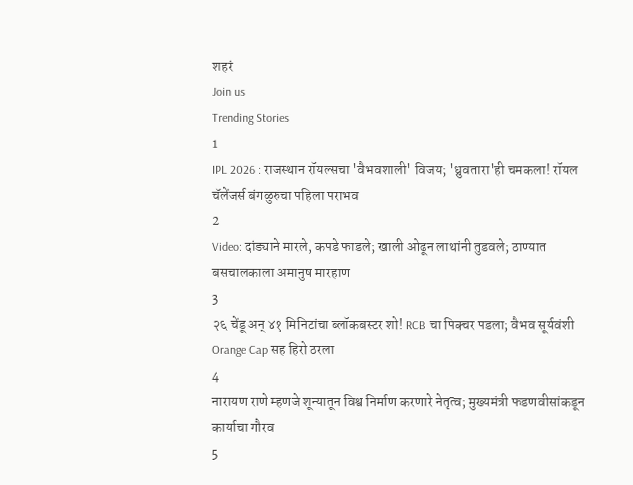शहरं
Join us
Trending Stories
1
IPL 2026 : राजस्थान रॉयल्सचा 'वैभवशाली' विजय; 'ध्रुवतारा'ही चमकला! रॉयल चॅलेंजर्स बंगळुरुचा पहिला पराभव
2
Video: दांड्याने मारले, कपडे फाडले; खाली ओढून लाथांनी तुडवले; ठाण्यात बसचालकाला अमानुष मारहाण
3
२६ चेंडू अन् ४१ मिनिटांचा ब्लॉकबस्टर शो! RCB चा पिक्चर पडला; वैभव सूर्यवंशी Orange Cap सह हिरो ठरला
4
नारायण राणे म्हणजे शून्यातून विश्व निर्माण करणारे नेतृत्व; मुख्यमंत्री फडणवीसांकडून कार्याचा गौरव
5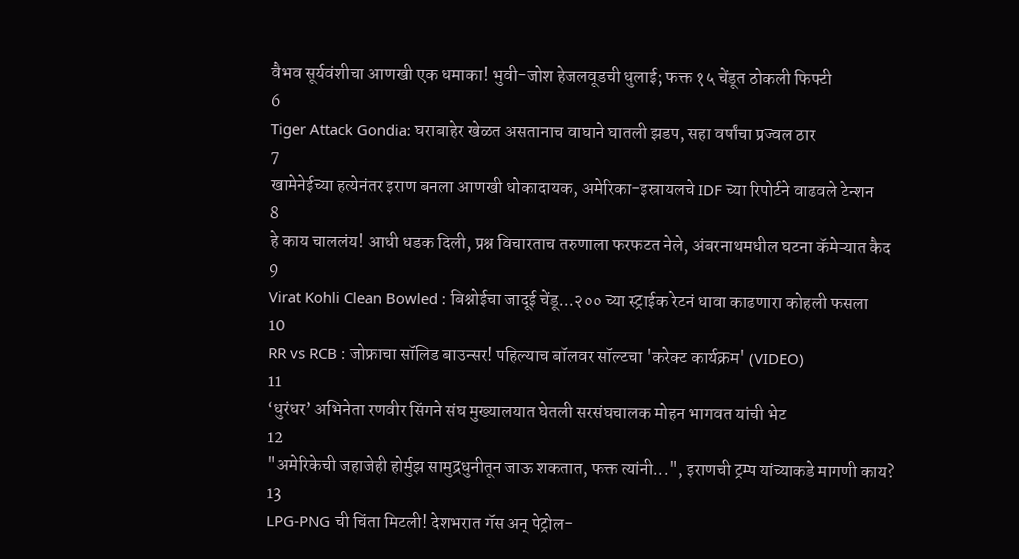वैभव सूर्यवंशीचा आणखी एक धमाका! भुवी-जोश हेजलवूडची धुलाई; फक्त १५ चेंडूत ठोकली फिफ्टी
6
Tiger Attack Gondia: घराबाहेर खेळत असतानाच वाघाने घातली झडप, सहा वर्षांचा प्रज्वल ठार
7
खामेनेईच्या हत्येनंतर इराण बनला आणखी धोकादायक, अमेरिका-इस्रायलचे IDF च्या रिपोर्टने वाढवले टेन्शन
8
हे काय चाललंय! आधी धडक दिली, प्रश्न विचारताच तरुणाला फरफटत नेले, अंबरनाथमधील घटना कॅमेऱ्यात कैद
9
Virat Kohli Clean Bowled : बिश्नोईचा जादूई चेंडू...२०० च्या स्ट्राईक रेटनं धावा काढणारा कोहली फसला
10
RR vs RCB : जोफ्राचा सॉलिड बाउन्सर! पहिल्याच बॉलवर सॉल्टचा 'करेक्ट कार्यक्रम' (VIDEO)
11
‘धुरंधर’ अभिनेता रणवीर सिंगने संघ मुख्यालयात घेतली सरसंघचालक मोहन भागवत यांची भेट
12
"अमेरिकेची जहाजेही होर्मुझ सामुद्रधुनीतून जाऊ शकतात, फक्त त्यांनी...", इराणची ट्रम्प यांच्याकडे मागणी काय?
13
LPG-PNG ची चिंता मिटली! देशभरात गॅस अन् पेट्रोल-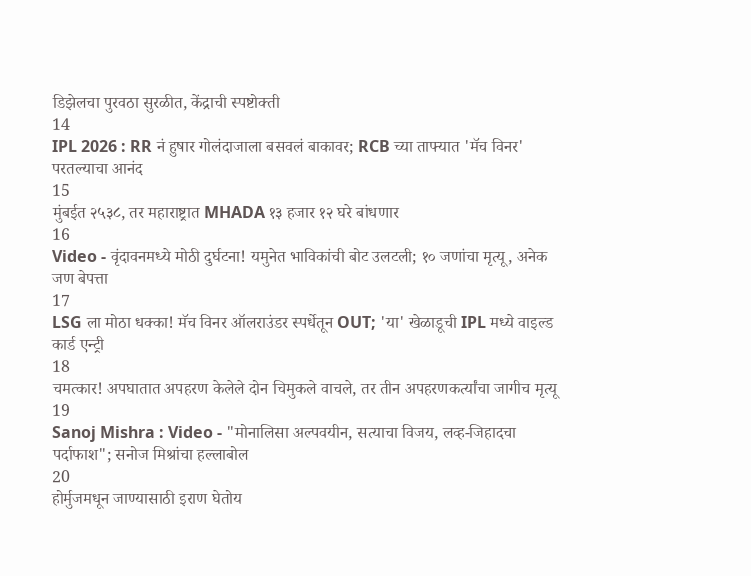डिझेलचा पुरवठा सुरळीत, केंद्राची स्पष्टोक्ती
14
IPL 2026 : RR नं हुषार गोलंदाजाला बसवलं बाकावर; RCB च्या ताफ्यात 'मॅच विनर' परतल्याचा आनंद
15
मुंबईत २५३८, तर महाराष्ट्रात MHADA १३ हजार १२ घरे बांधणार
16
Video - वृंदावनमध्ये मोठी दुर्घटना! यमुनेत भाविकांची बोट उलटली; १० जणांचा मृत्यू, अनेक जण बेपत्ता
17
LSG ला मोठा धक्का! मॅच विनर ऑलराउंडर स्पर्धेतून OUT; 'या' खेळाडूची IPL मध्ये वाइल्ड कार्ड एन्ट्री
18
चमत्कार! अपघातात अपहरण केलेले दोन चिमुकले वाचले, तर तीन अपहरणकर्त्यांचा जागीच मृत्यू
19
Sanoj Mishra : Video - "मोनालिसा अल्पवयीन, सत्याचा विजय, लव्ह-जिहादचा पर्दाफाश"; सनोज मिश्रांचा हल्लाबोल
20
होर्मुजमधून जाण्यासाठी इराण घेतोय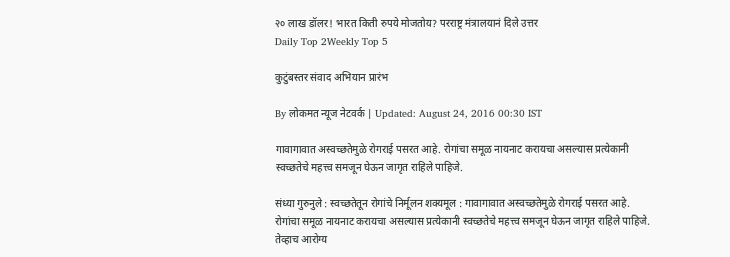२० लाख डॉलर! भारत किती रुपये मोजतोय? परराष्ट्र मंत्रालयानं दिले उत्तर
Daily Top 2Weekly Top 5

कुटुंबस्तर संवाद अभियान प्रारंभ

By लोकमत न्यूज नेटवर्क | Updated: August 24, 2016 00:30 IST

गावागावात अस्वच्छतेमुळे रोगराई पसरत आहे. रोगांचा समूळ नायनाट करायचा असल्यास प्रत्येकानी स्वच्छतेचे महत्त्व समजून घेऊन जागृत राहिले पाहिजे.

संध्या गुरुनुले : स्वच्छतेतून रोगांचे निर्मूलन शक्यमूल : गावागावात अस्वच्छतेमुळे रोगराई पसरत आहे. रोगांचा समूळ नायनाट करायचा असल्यास प्रत्येकानी स्वच्छतेचे महत्त्व समजून घेऊन जागृत राहिले पाहिजे. तेव्हाच आरोग्य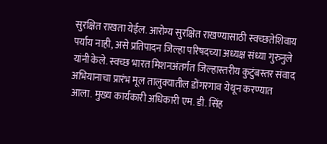सुरक्षित राखता येईल. आरोग्य सुरक्षित राखण्यासाठी स्वच्छतेशिवाय पर्याय नाही, असे प्रतिपादन जिल्हा परिषदच्या अध्यक्ष संध्या गुरुनुले यांनी केले. स्वच्छ भारत मिशनअंतर्गत जिल्हास्तरीय कुटुंबस्तर संवाद अभियानाचा प्रारंभ मूल तालुक्यातील डोंगरगाव येथून करण्यात आला. मुख्य कार्यकारी अधिकारी एम. डी. सिंह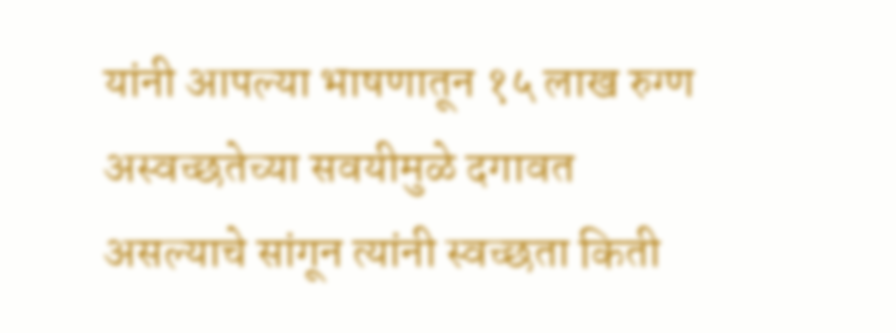यांनी आपल्या भाषणातून १५ लाख रुग्ण अस्वच्छतेच्या सवयीमुळे दगावत असल्याचे सांगून त्यांनी स्वच्छता किती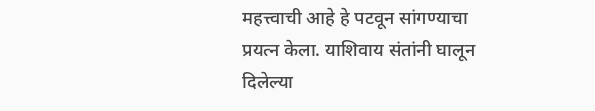महत्त्वाची आहे हे पटवून सांगण्याचा प्रयत्न केला. याशिवाय संतांनी घालून दिलेल्या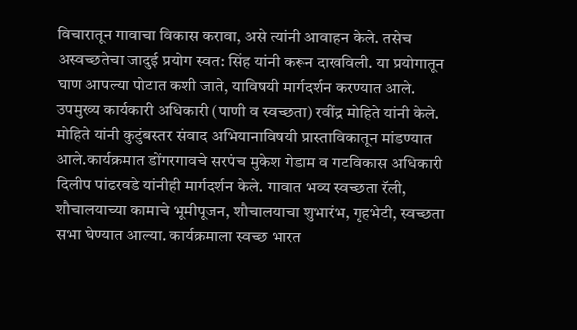विचारातून गावाचा विकास करावा, असे त्यांनी आवाहन केले. तसेच अस्वच्छतेचा जादुई प्रयोग स्वत: सिंह यांनी करून दाखविली. या प्रयोगातून घाण आपल्या पोटात कशी जाते, याविषयी मार्गदर्शन करण्यात आले. उपमुख्य कार्यकारी अधिकारी (पाणी व स्वच्छता) रवींद्र मोहिते यांनी केले. मोहिते यांनी कुटुंबस्तर संवाद अभियानाविषयी प्रास्ताविकातून मांडण्यात आले.कार्यक्रमात डोंगरगावचे सरपंच मुकेश गेडाम व गटविकास अधिकारी दिलीप पांढरवडे यांनीही मार्गदर्शन केले. गावात भव्य स्वच्छता रॅली, शौचालयाच्या कामाचे भूमीपूजन, शौचालयाचा शुभारंभ, गृहभेटी, स्वच्छता सभा घेण्यात आल्या. कार्यक्रमाला स्वच्छ भारत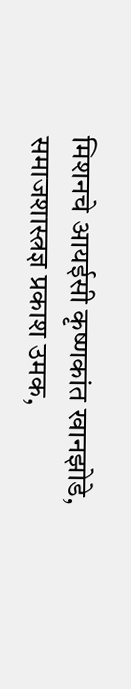मिशनचे आयईसी कृष्णकांत खानझोडे, समाजशास्त्रज्ञ प्रकाश उमक,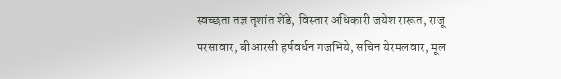स्वच्छता तज्ञ तृशांत शेंडे, विस्तार अधिकारी जयेश रारूत, राजू परसावार, बीआरसी हर्षवर्धन गजभिये, सचिन येरमलवार, मूल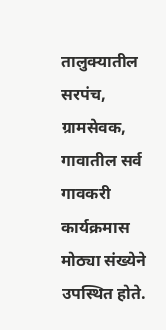तालुक्यातील सरपंच, ग्रामसेवक, गावातील सर्व गावकरी कार्यक्रमास मोठ्या संख्येने उपस्थित होते.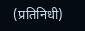(प्रतिनिधी)